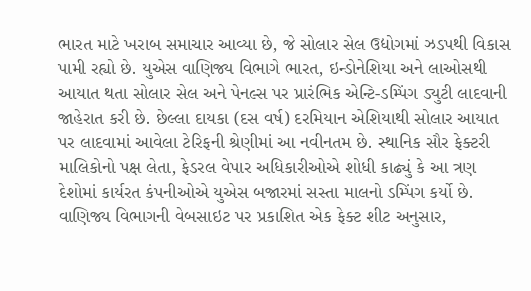ભારત માટે ખરાબ સમાચાર આવ્યા છે, જે સોલાર સેલ ઉદ્યોગમાં ઝડપથી વિકાસ પામી રહ્યો છે. યુએસ વાણિજ્ય વિભાગે ભારત, ઇન્ડોનેશિયા અને લાઓસથી આયાત થતા સોલાર સેલ અને પેનલ્સ પર પ્રારંભિક એન્ટિ-ડમ્પિંગ ડ્યુટી લાદવાની જાહેરાત કરી છે. છેલ્લા દાયકા (દસ વર્ષ) દરમિયાન એશિયાથી સોલાર આયાત પર લાદવામાં આવેલા ટેરિફની શ્રેણીમાં આ નવીનતમ છે. સ્થાનિક સૌર ફેક્ટરી માલિકોનો પક્ષ લેતા, ફેડરલ વેપાર અધિકારીઓએ શોધી કાઢ્યું કે આ ત્રણ દેશોમાં કાર્યરત કંપનીઓએ યુએસ બજારમાં સસ્તા માલનો ડમ્પિંગ કર્યો છે. વાણિજ્ય વિભાગની વેબસાઇટ પર પ્રકાશિત એક ફેક્ટ શીટ અનુસાર,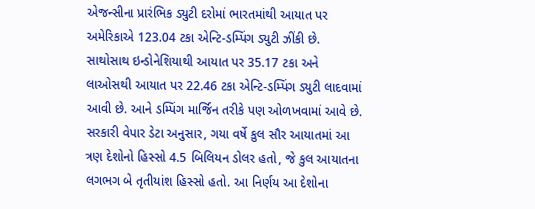એજન્સીના પ્રારંભિક ડ્યુટી દરોમાં ભારતમાંથી આયાત પર અમેરિકાએ 123.04 ટકા એન્ટિ-ડમ્પિંગ ડ્યુટી ઝીંકી છે.
સાથોસાથ ઇન્ડોનેશિયાથી આયાત પર 35.17 ટકા અને લાઓસથી આયાત પર 22.46 ટકા એન્ટિ-ડમ્પિંગ ડ્યુટી લાદવામાં આવી છે. આને ડમ્પિંગ માર્જિન તરીકે પણ ઓળખવામાં આવે છે. સરકારી વેપાર ડેટા અનુસાર, ગયા વર્ષે કુલ સૌર આયાતમાં આ ત્રણ દેશોનો હિસ્સો 4.5 બિલિયન ડોલર હતો, જે કુલ આયાતના લગભગ બે તૃતીયાંશ હિસ્સો હતો. આ નિર્ણય આ દેશોના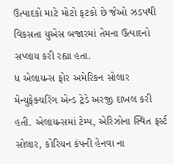ઉત્પાદકો માટે મોટો ફટકો છે જેઓ ઝડપથી વિકસતા યુએસ બજારમાં તેમના ઉત્પાદનો સપ્લાય કરી રહ્યા હતા.
ધ એલાયન્સ ફોર અમેરિકન સોલાર મેન્યુફેક્ચરિંગ એન્ડ ટ્રેડે અરજી દાખલ કરી હતી. એલાયન્સમાં ટેમ્પ, એરિઝોના સ્થિત ફર્સ્ટ સોલાર, કોરિયન કંપની હેનવા ના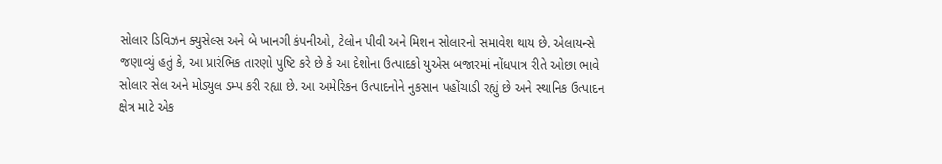સોલાર ડિવિઝન ક્યુસેલ્સ અને બે ખાનગી કંપનીઓ, ટેલોન પીવી અને મિશન સોલારનો સમાવેશ થાય છે. એલાયન્સે જણાવ્યું હતું કે, આ પ્રારંભિક તારણો પુષ્ટિ કરે છે કે આ દેશોના ઉત્પાદકો યુએસ બજારમાં નોંધપાત્ર રીતે ઓછા ભાવે સોલાર સેલ અને મોડ્યુલ ડમ્પ કરી રહ્યા છે. આ અમેરિકન ઉત્પાદનોને નુકસાન પહોંચાડી રહ્યું છે અને સ્થાનિક ઉત્પાદન ક્ષેત્ર માટે એક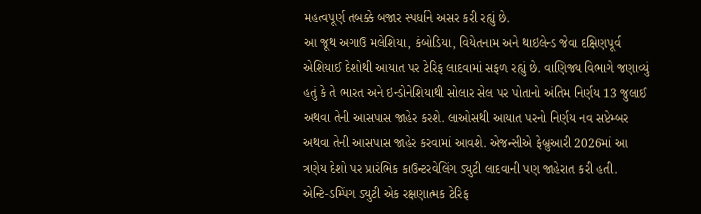મહત્વપૂર્ણ તબક્કે બજાર સ્પર્ધાને અસર કરી રહ્યું છે.
આ જૂથ અગાઉ મલેશિયા, કંબોડિયા, વિયેતનામ અને થાઇલેન્ડ જેવા દક્ષિણપૂર્વ એશિયાઈ દેશોથી આયાત પર ટેરિફ લાદવામાં સફળ રહ્યું છે. વાણિજ્ય વિભાગે જણાવ્યું હતું કે તે ભારત અને ઇન્ડોનેશિયાથી સોલાર સેલ પર પોતાનો અંતિમ નિર્ણય 13 જુલાઈ અથવા તેની આસપાસ જાહેર કરશે. લાઓસથી આયાત પરનો નિર્ણય નવ સપ્ટેમ્બર અથવા તેની આસપાસ જાહેર કરવામાં આવશે. એજન્સીએ ફેબ્રુઆરી 2026માં આ ત્રણેય દેશો પર પ્રારંભિક કાઉન્ટરવેલિંગ ડ્યુટી લાદવાની પણ જાહેરાત કરી હતી.
એન્ટિ-ડમ્પિંગ ડ્યુટી એક રક્ષણાત્મક ટેરિફ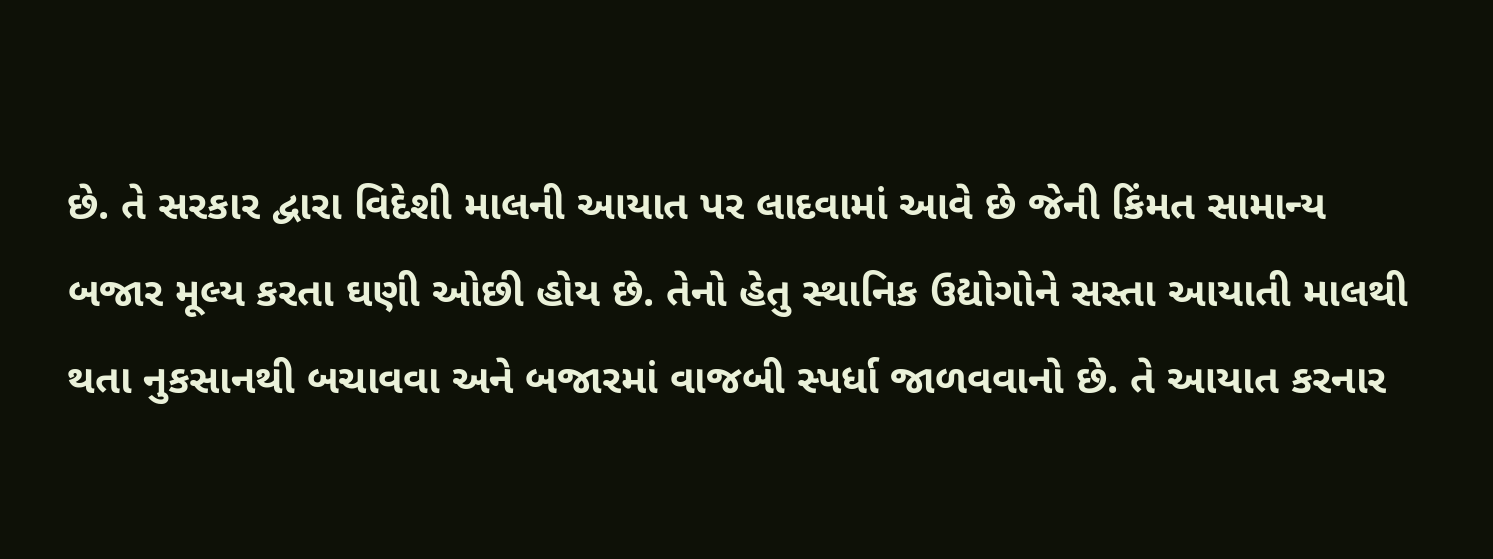છે. તે સરકાર દ્વારા વિદેશી માલની આયાત પર લાદવામાં આવે છે જેની કિંમત સામાન્ય બજાર મૂલ્ય કરતા ઘણી ઓછી હોય છે. તેનો હેતુ સ્થાનિક ઉદ્યોગોને સસ્તા આયાતી માલથી થતા નુકસાનથી બચાવવા અને બજારમાં વાજબી સ્પર્ધા જાળવવાનો છે. તે આયાત કરનાર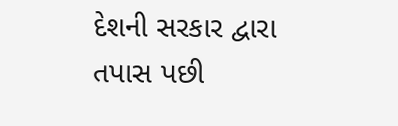દેશની સરકાર દ્વારા તપાસ પછી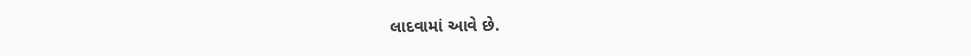લાદવામાં આવે છે.